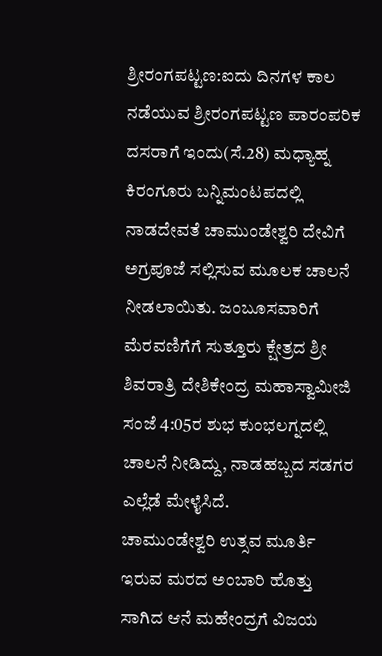ಶ್ರೀರಂಗಪಟ್ಟಣ:ಐದು ದಿನಗಳ ಕಾಲ ನಡೆಯುವ ಶ್ರೀರಂಗಪಟ್ಟಣ ಪಾರಂಪರಿಕ ದಸರಾಗೆ ಇಂದು(ಸೆ.28) ಮಧ್ಯಾಹ್ನ ಕಿರಂಗೂರು ಬನ್ನಿಮಂಟಪದಲ್ಲಿ ನಾಡದೇವತೆ ಚಾಮುಂಡೇಶ್ವರಿ ದೇವಿಗೆ ಅಗ್ರಪೂಜೆ ಸಲ್ಲಿಸುವ ಮೂಲಕ ಚಾಲನೆ ನೀಡಲಾಯಿತು. ಜಂಬೂಸವಾರಿಗೆ ಮೆರವಣಿಗೆಗೆ ಸುತ್ತೂರು ಕ್ಷೇತ್ರದ ಶ್ರೀ ಶಿವರಾತ್ರಿ ದೇಶಿಕೇಂದ್ರ ಮಹಾಸ್ವಾಮೀಜಿ ಸಂಜೆ 4:05ರ ಶುಭ ಕುಂಭಲಗ್ನದಲ್ಲಿ ಚಾಲನೆ ನೀಡಿದ್ದು, ನಾಡಹಬ್ಬದ ಸಡಗರ ಎಲ್ಲೆಡೆ ಮೇಳೈಸಿದೆ.
ಚಾಮುಂಡೇಶ್ವರಿ ಉತ್ಸವ ಮೂರ್ತಿ ಇರುವ ಮರದ ಅಂಬಾರಿ ಹೊತ್ತು ಸಾಗಿದ ಆನೆ ಮಹೇಂದ್ರಗೆ ವಿಜಯ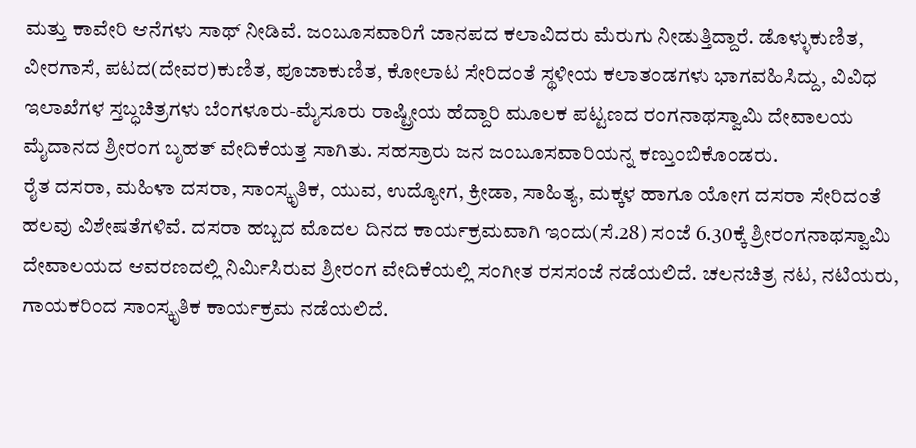ಮತ್ತು ಕಾವೇರಿ ಆನೆಗಳು ಸಾಥ್ ನೀಡಿವೆ. ಜಂಬೂಸವಾರಿಗೆ ಜಾನಪದ ಕಲಾವಿದರು ಮೆರುಗು ನೀಡುತ್ತಿದ್ದಾರೆ. ಡೊಳ್ಳುಕುಣಿತ, ವೀರಗಾಸೆ, ಪಟದ(ದೇವರ)ಕುಣಿತ, ಪೂಜಾಕುಣಿತ, ಕೋಲಾಟ ಸೇರಿದಂತೆ ಸ್ಥಳೀಯ ಕಲಾತಂಡಗಳು ಭಾಗವಹಿಸಿದ್ದು, ವಿವಿಧ ಇಲಾಖೆಗಳ ಸ್ತಬ್ಧಚಿತ್ರಗಳು ಬೆಂಗಳೂರು-ಮೈಸೂರು ರಾಷ್ಟ್ರೀಯ ಹೆದ್ದಾರಿ ಮೂಲಕ ಪಟ್ಟಣದ ರಂಗನಾಥಸ್ವಾಮಿ ದೇವಾಲಯ ಮೈದಾನದ ಶ್ರೀರಂಗ ಬೃಹತ್ ವೇದಿಕೆಯತ್ತ ಸಾಗಿತು. ಸಹಸ್ರಾರು ಜನ ಜಂಬೂಸವಾರಿಯನ್ನ ಕಣ್ತುಂಬಿಕೊಂಡರು.
ರೈತ ದಸರಾ, ಮಹಿಳಾ ದಸರಾ, ಸಾಂಸ್ಕೃತಿಕ, ಯುವ, ಉದ್ಯೋಗ, ಕ್ರೀಡಾ, ಸಾಹಿತ್ಯ, ಮಕ್ಕಳ ಹಾಗೂ ಯೋಗ ದಸರಾ ಸೇರಿದಂತೆ ಹಲವು ವಿಶೇಷತೆಗಳಿವೆ. ದಸರಾ ಹಬ್ಬದ ಮೊದಲ ದಿನದ ಕಾರ್ಯಕ್ರಮವಾಗಿ ಇಂದು(ಸೆ.28) ಸಂಜೆ 6.30ಕ್ಕೆ ಶ್ರೀರಂಗನಾಥಸ್ವಾಮಿ ದೇವಾಲಯದ ಆವರಣದಲ್ಲಿ ನಿರ್ಮಿಸಿರುವ ಶ್ರೀರಂಗ ವೇದಿಕೆಯಲ್ಲಿ ಸಂಗೀತ ರಸಸಂಜೆ ನಡೆಯಲಿದೆ. ಚಲನಚಿತ್ರ ನಟ, ನಟಿಯರು, ಗಾಯಕರಿಂದ ಸಾಂಸ್ಕೃತಿಕ ಕಾರ್ಯಕ್ರಮ ನಡೆಯಲಿದೆ.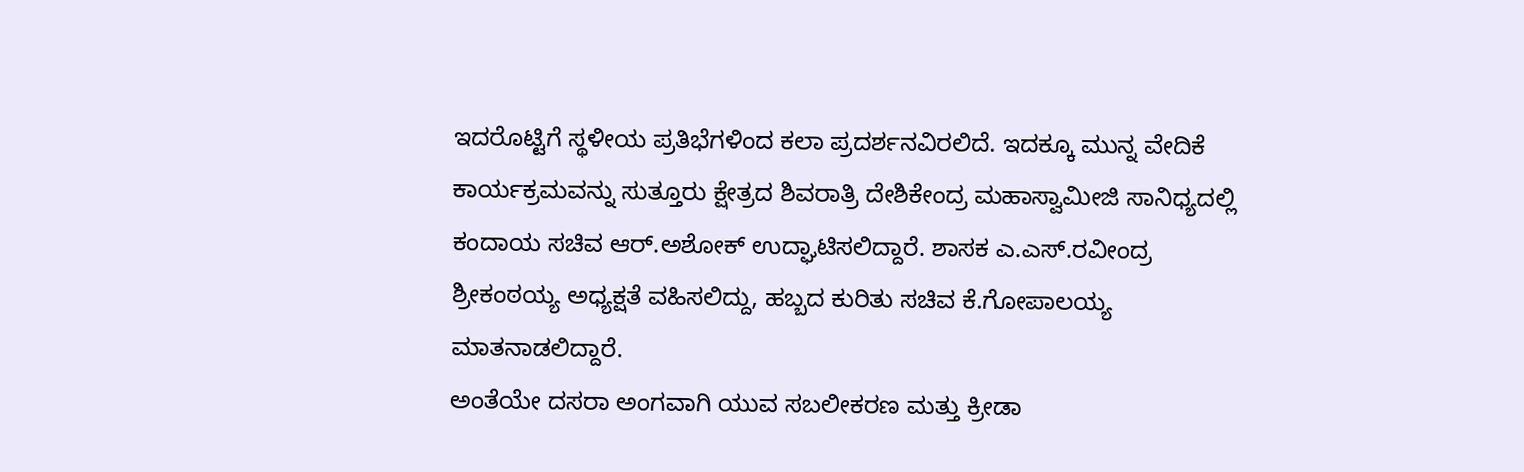ಇದರೊಟ್ಟಿಗೆ ಸ್ಥಳೀಯ ಪ್ರತಿಭೆಗಳಿಂದ ಕಲಾ ಪ್ರದರ್ಶನವಿರಲಿದೆ. ಇದಕ್ಕೂ ಮುನ್ನ ವೇದಿಕೆ ಕಾರ್ಯಕ್ರಮವನ್ನು ಸುತ್ತೂರು ಕ್ಷೇತ್ರದ ಶಿವರಾತ್ರಿ ದೇಶಿಕೇಂದ್ರ ಮಹಾಸ್ವಾಮೀಜಿ ಸಾನಿಧ್ಯದಲ್ಲಿ ಕಂದಾಯ ಸಚಿವ ಆರ್.ಅಶೋಕ್ ಉದ್ಘಾಟಿಸಲಿದ್ದಾರೆ. ಶಾಸಕ ಎ.ಎಸ್.ರವೀಂದ್ರ ಶ್ರೀಕಂಠಯ್ಯ ಅಧ್ಯಕ್ಷತೆ ವಹಿಸಲಿದ್ದು, ಹಬ್ಬದ ಕುರಿತು ಸಚಿವ ಕೆ.ಗೋಪಾಲಯ್ಯ ಮಾತನಾಡಲಿದ್ದಾರೆ.
ಅಂತೆಯೇ ದಸರಾ ಅಂಗವಾಗಿ ಯುವ ಸಬಲೀಕರಣ ಮತ್ತು ಕ್ರೀಡಾ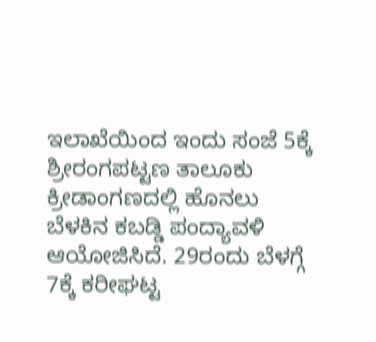ಇಲಾಖೆಯಿಂದ ಇಂದು ಸಂಜೆ 5ಕ್ಕೆ ಶ್ರೀರಂಗಪಟ್ಟಣ ತಾಲೂಕು ಕ್ರೀಡಾಂಗಣದಲ್ಲಿ ಹೊನಲು ಬೆಳಕಿನ ಕಬಡ್ಡಿ ಪಂದ್ಯಾವಳಿ ಆಯೋಜಿಸಿದೆ. 29ರಂದು ಬೆಳಗ್ಗೆ 7ಕ್ಕೆ ಕರೀಘಟ್ಟ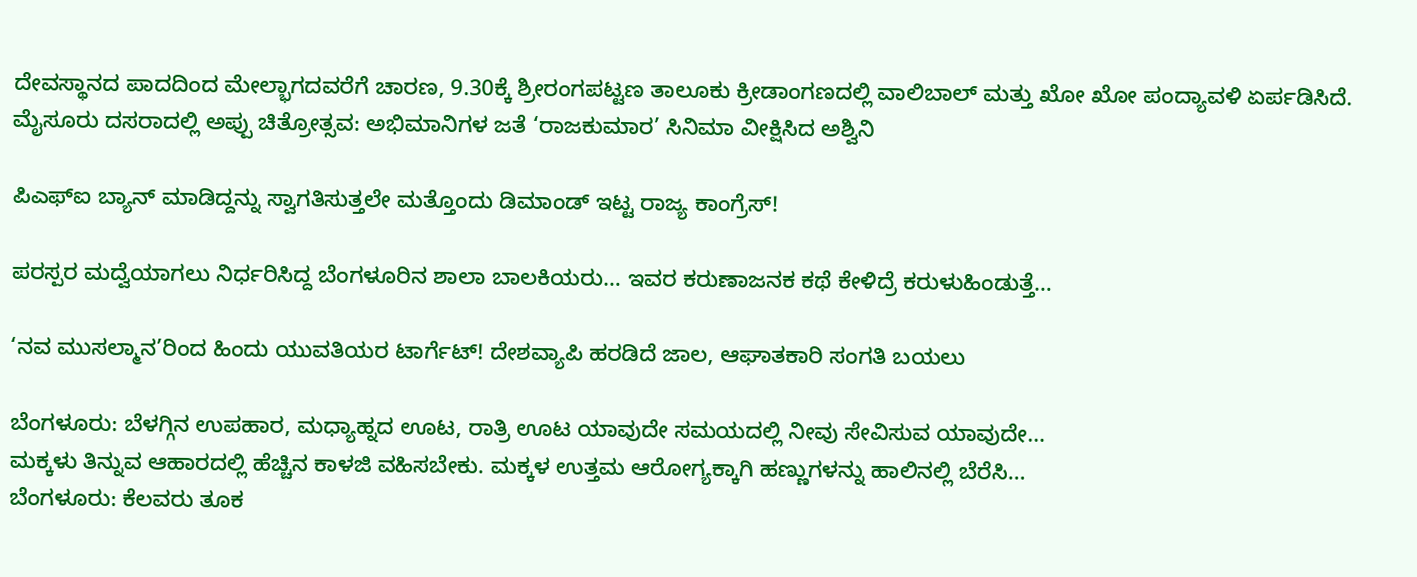ದೇವಸ್ಥಾನದ ಪಾದದಿಂದ ಮೇಲ್ಭಾಗದವರೆಗೆ ಚಾರಣ, 9.30ಕ್ಕೆ ಶ್ರೀರಂಗಪಟ್ಟಣ ತಾಲೂಕು ಕ್ರೀಡಾಂಗಣದಲ್ಲಿ ವಾಲಿಬಾಲ್ ಮತ್ತು ಖೋ ಖೋ ಪಂದ್ಯಾವಳಿ ಏರ್ಪಡಿಸಿದೆ.
ಮೈಸೂರು ದಸರಾದಲ್ಲಿ ಅಪ್ಪು ಚಿತ್ರೋತ್ಸವ: ಅಭಿಮಾನಿಗಳ ಜತೆ ‘ರಾಜಕುಮಾರ’ ಸಿನಿಮಾ ವೀಕ್ಷಿಸಿದ ಅಶ್ವಿನಿ

ಪಿಎಫ್ಐ ಬ್ಯಾನ್ ಮಾಡಿದ್ದನ್ನು ಸ್ವಾಗತಿಸುತ್ತಲೇ ಮತ್ತೊಂದು ಡಿಮಾಂಡ್ ಇಟ್ಟ ರಾಜ್ಯ ಕಾಂಗ್ರೆಸ್!

ಪರಸ್ಪರ ಮದ್ವೆಯಾಗಲು ನಿರ್ಧರಿಸಿದ್ದ ಬೆಂಗಳೂರಿನ ಶಾಲಾ ಬಾಲಕಿಯರು… ಇವರ ಕರುಣಾಜನಕ ಕಥೆ ಕೇಳಿದ್ರೆ ಕರುಳುಹಿಂಡುತ್ತೆ…

‘ನವ ಮುಸಲ್ಮಾನ’ರಿಂದ ಹಿಂದು ಯುವತಿಯರ ಟಾರ್ಗೆಟ್! ದೇಶವ್ಯಾಪಿ ಹರಡಿದೆ ಜಾಲ, ಆಘಾತಕಾರಿ ಸಂಗತಿ ಬಯಲು

ಬೆಂಗಳೂರು: ಬೆಳಗ್ಗಿನ ಉಪಹಾರ, ಮಧ್ಯಾಹ್ನದ ಊಟ, ರಾತ್ರಿ ಊಟ ಯಾವುದೇ ಸಮಯದಲ್ಲಿ ನೀವು ಸೇವಿಸುವ ಯಾವುದೇ…
ಮಕ್ಕಳು ತಿನ್ನುವ ಆಹಾರದಲ್ಲಿ ಹೆಚ್ಚಿನ ಕಾಳಜಿ ವಹಿಸಬೇಕು. ಮಕ್ಕಳ ಉತ್ತಮ ಆರೋಗ್ಯಕ್ಕಾಗಿ ಹಣ್ಣುಗಳನ್ನು ಹಾಲಿನಲ್ಲಿ ಬೆರೆಸಿ…
ಬೆಂಗಳೂರು: ಕೆಲವರು ತೂಕ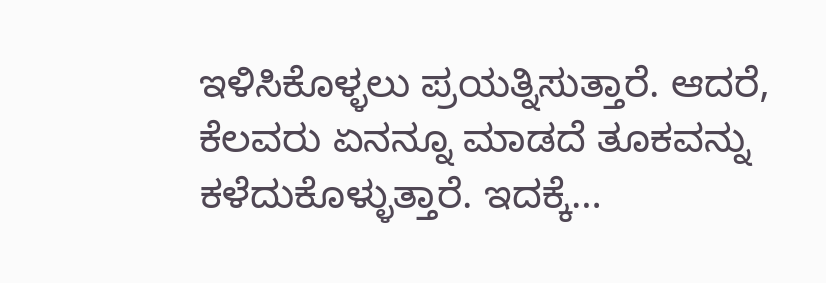ಇಳಿಸಿಕೊಳ್ಳಲು ಪ್ರಯತ್ನಿಸುತ್ತಾರೆ. ಆದರೆ, ಕೆಲವರು ಏನನ್ನೂ ಮಾಡದೆ ತೂಕವನ್ನು ಕಳೆದುಕೊಳ್ಳುತ್ತಾರೆ. ಇದಕ್ಕೆ…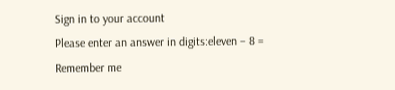Sign in to your account
Please enter an answer in digits:eleven − 8 =
Remember me